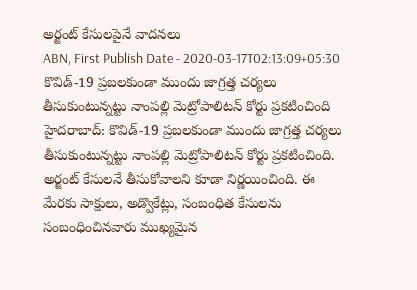అర్జంట్ కేసులపైనే వాదనలు
ABN, First Publish Date - 2020-03-17T02:13:09+05:30
కొవిడ్-19 ప్రబలకుండా ముందు జాగ్రత్త చర్యలు తీసుకుంటున్నట్టు నాంపల్లి మెట్రోపాలిటన్ కోర్టు ప్రకటించింది
హైదరాబాద్: కొవిడ్-19 ప్రబలకుండా ముందు జాగ్రత్త చర్యలు తీసుకుంటున్నట్టు నాంపల్లి మెట్రోపాలిటన్ కోర్టు ప్రకటించింది. అర్జంట్ కేసులనే తీసుకోవాలని కూడా నిర్ణయించింది. ఈ మేరకు సాక్షులు, అడ్వొకేట్లు, సంబంధిత కేసులను సంబంధించినవారు ముఖ్యమైన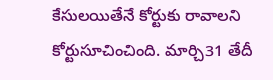కేసులయితేనే కోర్టుకు రావాలని కోర్టుసూచించింది. మార్చి31 తేదీ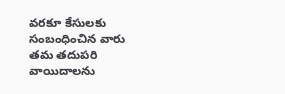వరకూ కేసులకు సంబంధించిన వారు తమ తదుపరి వాయిదాలను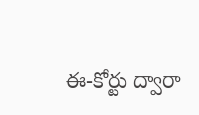ఈ-కోర్టు ద్వారా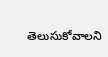తెలుసుకోవాలని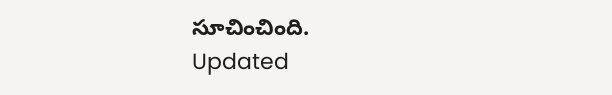సూచించింది.
Updated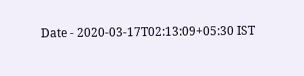Date - 2020-03-17T02:13:09+05:30 IST